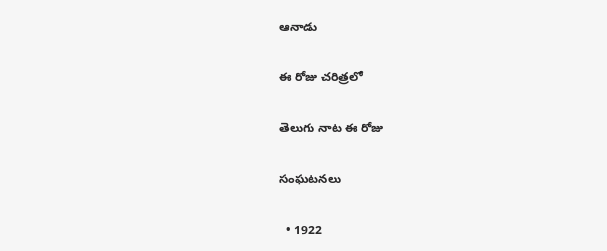ఆనాడు

ఈ రోజు చరిత్రలో

తెలుగు నాట ఈ రోజు

సంఘటనలు

  • 1922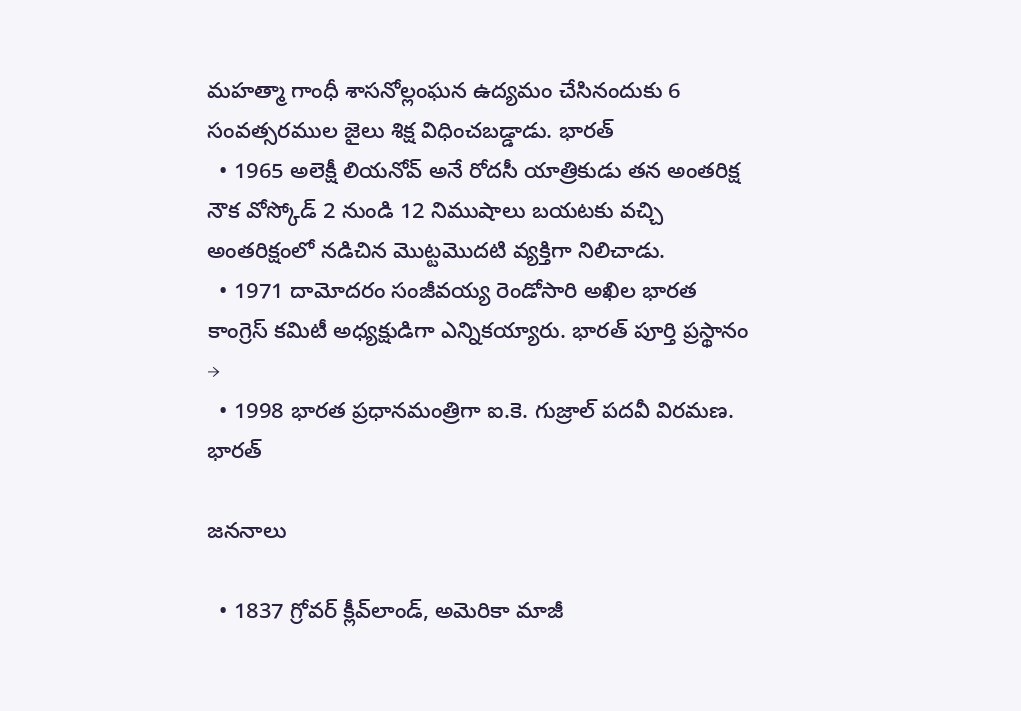మహత్మా గాంధీ శాసనోల్లంఘన ఉద్యమం చేసినందుకు 6 సంవత్సరముల జైలు శిక్ష విధించబడ్డాడు. భారత్
  • 1965 అలెక్షీ లియనోవ్ అనే రోదసీ యాత్రికుడు తన అంతరిక్ష నౌక వోస్కోడ్ 2 నుండి 12 నిముషాలు బయటకు వచ్చి అంతరిక్షంలో నడిచిన మొట్టమొదటి వ్యక్తిగా నిలిచాడు.
  • 1971 దామోదరం సంజీవయ్య రెండోసారి అఖిల భారత కాంగ్రెస్ కమిటీ అధ్యక్షుడిగా ఎన్నికయ్యారు. భారత్ పూర్తి ప్రస్థానం →
  • 1998 భారత ప్రధానమంత్రిగా ఐ.కె. గుజ్రాల్ పదవీ విరమణ. భారత్

జననాలు

  • 1837 గ్రోవర్ క్లీవ్‌లాండ్, అమెరికా మాజీ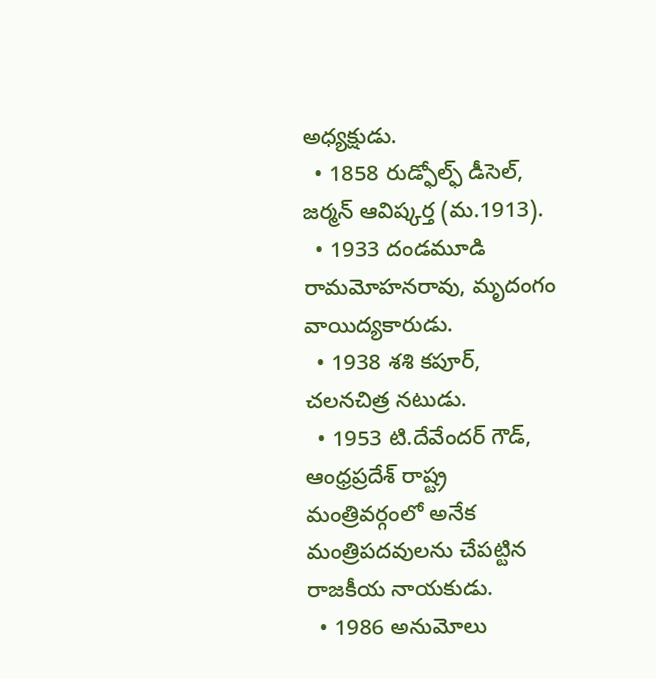అధ్యక్షుడు.
  • 1858 రుడ్ఫోల్ఫ్ డీసెల్, జర్మన్ ఆవిష్కర్త (మ.1913).
  • 1933 దండమూడి రామమోహనరావు, మృదంగం వాయిద్యకారుడు.
  • 1938 శశి కపూర్, చలనచిత్ర నటుడు.
  • 1953 టి.దేవేందర్ గౌడ్, ఆంధ్రప్రదేశ్ రాష్ట్ర మంత్రివర్గంలో అనేక మంత్రిపదవులను చేపట్టిన రాజకీయ నాయకుడు.
  • 1986 అనుమోలు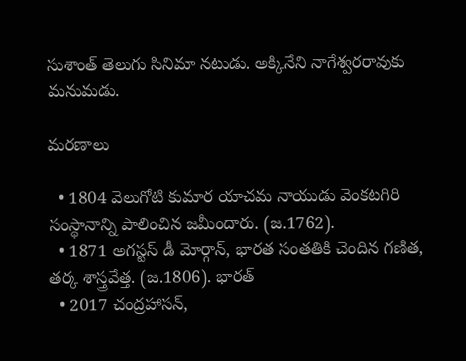సుశాంత్ తెలుగు సినిమా నటుడు. అక్కినేని నాగేశ్వరరావుకు మనుమడు.

మరణాలు

  • 1804 వెలుగోటి కుమార యాచమ నాయుడు వెంకటగిరి సంస్థానాన్ని పాలించిన జమీందారు. (జ.1762).
  • 1871 అగస్టస్ డీ మోర్గాన్, భారత సంతతికి చెందిన గణిత, తర్క శాస్త్రవేత్త. (జ.1806). భారత్
  • 2017 చంద్రహాసన్,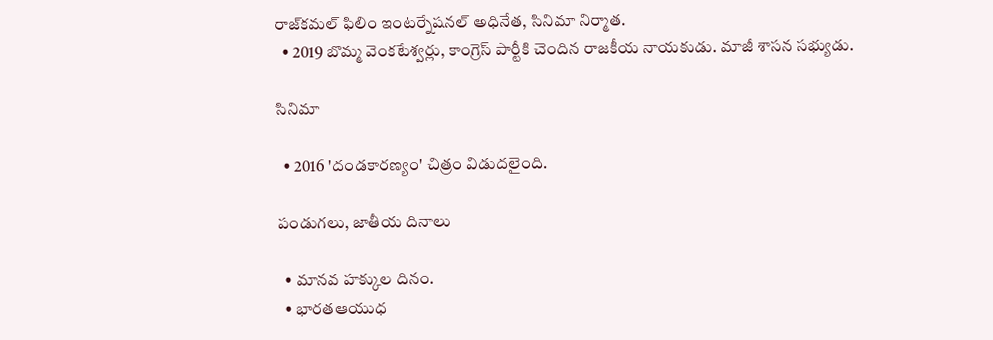రాజ్‌కమల్‌ ఫిలిం ఇంటర్నేషనల్‌ అధినేత, సినిమా నిర్మాత.
  • 2019 బొమ్మ వెంకటేశ్వర్లు, కాంగ్రెస్ పార్టీకి చెందిన రాజకీయ నాయకుడు. మాజీ శాసన సభ్యుడు.

సినిమా

  • 2016 'దండకారణ్యం' చిత్రం విడుదలైంది.

పండుగలు, జాతీయ దినాలు

  • మానవ హక్కుల దినం.
  • భారతఆయుధ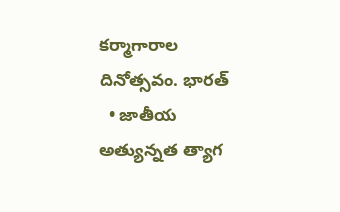కర్మాగారాల దినోత్సవం. భారత్
  • జాతీయ అత్యున్నత త్యాగ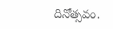దినోత్సవం.